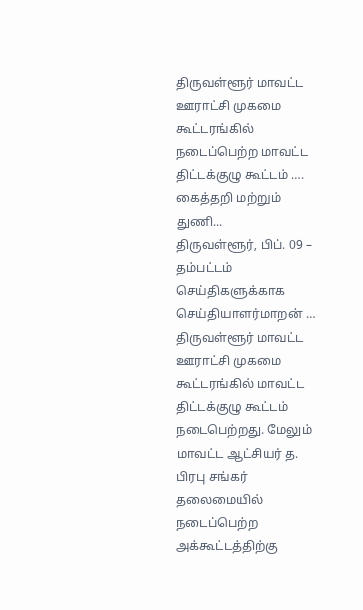திருவள்ளூர் மாவட்ட ஊராட்சி முகமை கூட்டரங்கில் நடைப்பெற்ற மாவட்ட திட்டக்குழு கூட்டம் …. கைத்தறி மற்றும் துணி...
திருவள்ளூர், பிப். 09 –
தம்பட்டம் செய்திகளுக்காக செய்தியாளர்மாறன் …
திருவள்ளூர் மாவட்ட ஊராட்சி முகமை கூட்டரங்கில் மாவட்ட திட்டக்குழு கூட்டம் நடைபெற்றது. மேலும் மாவட்ட ஆட்சியர் த. பிரபு சங்கர் தலைமையில் நடைப்பெற்ற அக்கூட்டத்திற்கு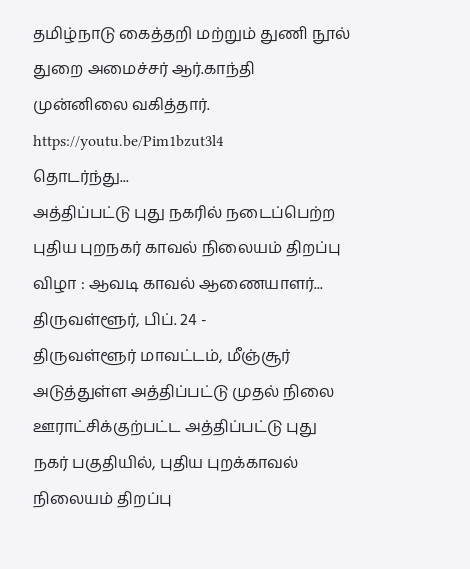தமிழ்நாடு கைத்தறி மற்றும் துணி நூல் துறை அமைச்சர் ஆர்.காந்தி முன்னிலை வகித்தார்.
https://youtu.be/Pim1bzut3l4
தொடர்ந்து...
அத்திப்பட்டு புது நகரில் நடைப்பெற்ற புதிய புறநகர் காவல் நிலையம் திறப்பு விழா : ஆவடி காவல் ஆணையாளர்...
திருவள்ளூர், பிப். 24 -
திருவள்ளூர் மாவட்டம், மீஞ்சூர் அடுத்துள்ள அத்திப்பட்டு முதல் நிலை ஊராட்சிக்குற்பட்ட அத்திப்பட்டு புது நகர் பகுதியில், புதிய புறக்காவல் நிலையம் திறப்பு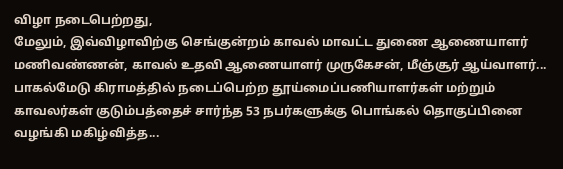விழா நடைபெற்றது,
மேலும், இவ்விழாவிற்கு செங்குன்றம் காவல் மாவட்ட துணை ஆணையாளர் மணிவண்ணன், காவல் உதவி ஆணையாளர் முருகேசன், மீஞ்சூர் ஆய்வாளர்...
பாகல்மேடு கிராமத்தில் நடைப்பெற்ற தூய்மைப்பணியாளர்கள் மற்றும் காவலர்கள் குடும்பத்தைச் சார்ந்த 53 நபர்களுக்கு பொங்கல் தொகுப்பினை வழங்கி மகிழ்வித்த...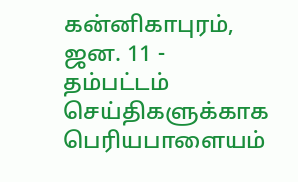கன்னிகாபுரம், ஜன. 11 -
தம்பட்டம் செய்திகளுக்காக பெரியபாளையம்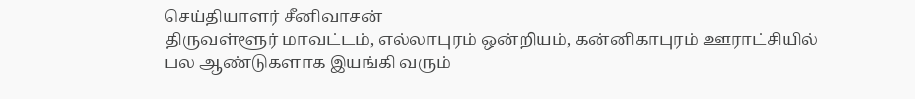செய்தியாளர் சீனிவாசன்
திருவள்ளூர் மாவட்டம், எல்லாபுரம் ஒன்றியம், கன்னிகாபுரம் ஊராட்சியில் பல ஆண்டுகளாக இயங்கி வரும்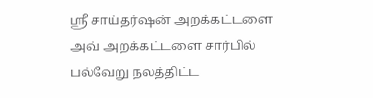ஸ்ரீ சாய்தர்ஷன் அறக்கட்டளை அவ் அறக்கட்டளை சார்பில் பல்வேறு நலத்திட்ட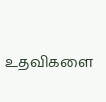உதவிகளை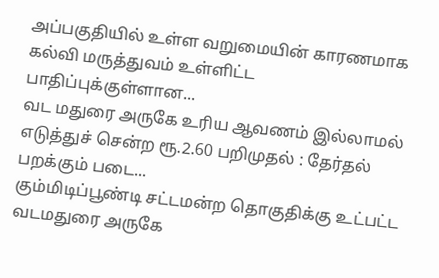அப்பகுதியில் உள்ள வறுமையின் காரணமாக கல்வி மருத்துவம் உள்ளிட்ட பாதிப்புக்குள்ளான...
வட மதுரை அருகே உரிய ஆவணம் இல்லாமல் எடுத்துச் சென்ற ரூ.2.60 பறிமுதல் : தேர்தல் பறக்கும் படை...
கும்மிடிப்பூண்டி சட்டமன்ற தொகுதிக்கு உட்பட்ட வடமதுரை அருகே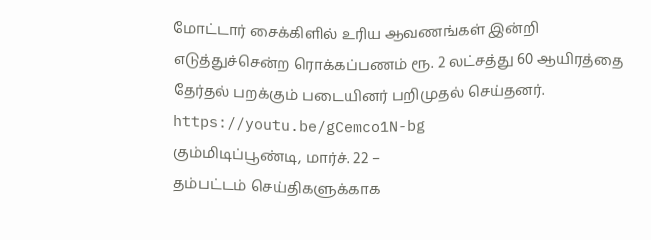மோட்டார் சைக்கிளில் உரிய ஆவணங்கள் இன்றி எடுத்துச்சென்ற ரொக்கப்பணம் ரூ. 2 லட்சத்து 60 ஆயிரத்தை தேர்தல் பறக்கும் படையினர் பறிமுதல் செய்தனர்.
https://youtu.be/gCemco1N-bg
கும்மிடிப்பூண்டி, மார்ச். 22 –
தம்பட்டம் செய்திகளுக்காக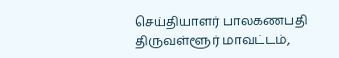செய்தியாளர் பாலகணபதி
திருவள்ளூர் மாவட்டம்,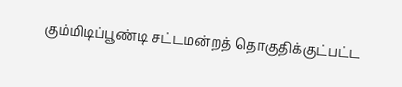கும்மிடிப்பூண்டி சட்டமன்றத் தொகுதிக்குட்பட்ட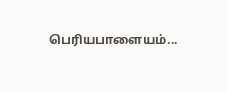பெரியபாளையம்...